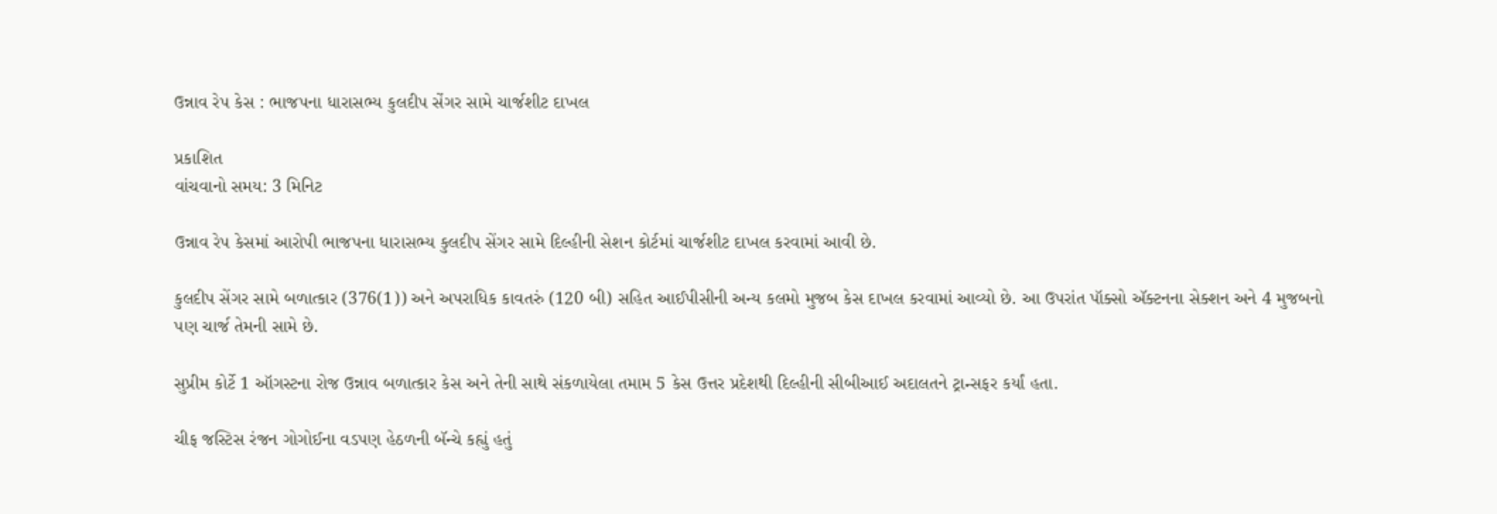ઉન્નાવ રેપ કેસ : ભાજપના ધારાસભ્ય કુલદીપ સેંગર સામે ચાર્જશીટ દાખલ

પ્રકાશિત
વાંચવાનો સમય: 3 મિનિટ

ઉન્નાવ રેપ કેસમાં આરોપી ભાજપના ધારાસભ્ય કુલદીપ સેંગર સામે દિલ્હીની સેશન કોર્ટમાં ચાર્જશીટ દાખલ કરવામાં આવી છે.

કુલદીપ સેંગર સામે બળાત્કાર (376(1)) અને અપરાધિક કાવતરું (120 બી) સહિત આઈપીસીની અન્ય કલમો મુજબ કેસ દાખલ કરવામાં આવ્યો છે. આ ઉપરાંત પૉક્સો ઍક્ટનના સેક્શન અને 4 મુજબનો પણ ચાર્જ તેમની સામે છે.

સુપ્રીમ કોર્ટે 1 ઑગસ્ટના રોજ ઉન્નાવ બળાત્કાર કેસ અને તેની સાથે સંકળાયેલા તમામ 5 કેસ ઉત્તર પ્રદેશથી દિલ્હીની સીબીઆઈ અદાલતને ટ્રાન્સફર કર્યાં હતા.

ચીફ જસ્ટિસ રંજન ગોગોઈના વડપણ હેઠળની બૅન્ચે કહ્યું હતું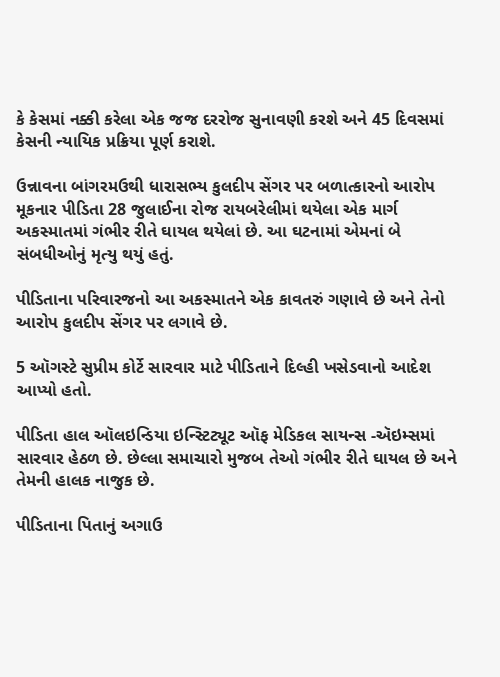કે કેસમાં નક્કી કરેલા એક જજ દરરોજ સુનાવણી કરશે અને 45 દિવસમાં કેસની ન્યાયિક પ્રક્રિયા પૂર્ણ કરાશે.

ઉન્નાવના બાંગરમઉથી ધારાસભ્ય કુલદીપ સેંગર પર બળાત્કારનો આરોપ મૂકનાર પીડિતા 28 જુલાઈના રોજ રાયબરેલીમાં થયેલા એક માર્ગ અકસ્માતમાં ગંભીર રીતે ઘાયલ થયેલાં છે. આ ઘટનામાં એમનાં બે સંબધીઓનું મૃત્યુ થયું હતું.

પીડિતાના પરિવારજનો આ અકસ્માતને એક કાવતરું ગણાવે છે અને તેનો આરોપ કુલદીપ સેંગર પર લગાવે છે.

5 ઑગસ્ટે સુપ્રીમ કોર્ટે સારવાર માટે પીડિતાને દિલ્હી ખસેડવાનો આદેશ આપ્યો હતો.

પીડિતા હાલ ઑલઇન્ડિયા ઇન્સ્ટિટ્યૂટ ઑફ મેડિકલ સાયન્સ -ઍઇમ્સમાં સારવાર હેઠળ છે. છેલ્લા સમાચારો મુજબ તેઓ ગંભીર રીતે ઘાયલ છે અને તેમની હાલક નાજુક છે.

પીડિતાના પિતાનું અગાઉ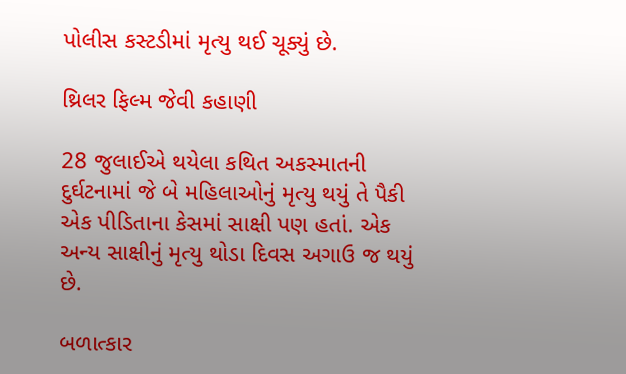પોલીસ કસ્ટડીમાં મૃત્યુ થઈ ચૂક્યું છે.

થ્રિલર ફિલ્મ જેવી કહાણી

28 જુલાઈએ થયેલા કથિત અકસ્માતની દુર્ઘટનામાં જે બે મહિલાઓનું મૃત્યુ થયું તે પૈકી એક પીડિતાના કેસમાં સાક્ષી પણ હતાં. એક અન્ય સાક્ષીનું મૃત્યુ થોડા દિવસ અગાઉ જ થયું છે.

બળાત્કાર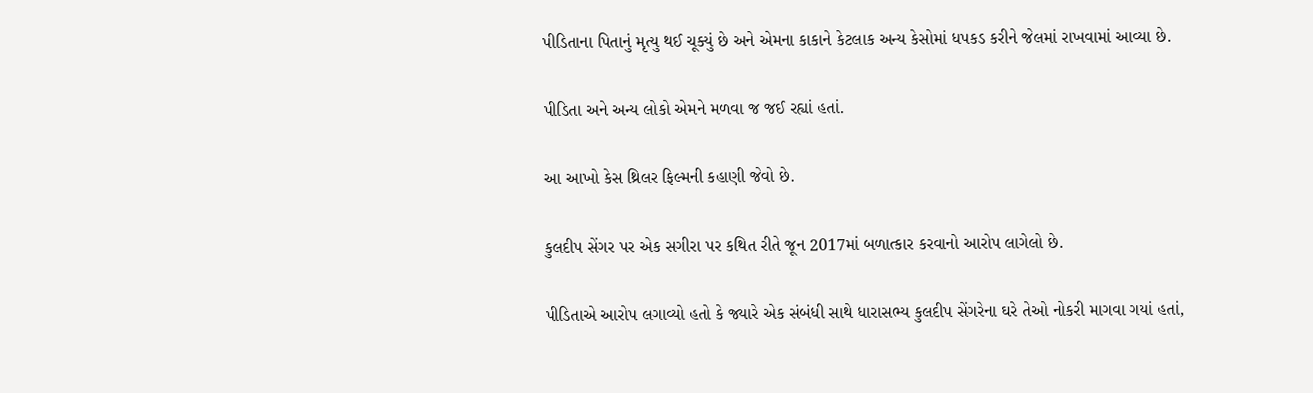પીડિતાના પિતાનું મૃત્યુ થઈ ચૂક્યું છે અને એમના કાકાને કેટલાક અન્ય કેસોમાં ધપકડ કરીને જેલમાં રાખવામાં આવ્યા છે.

પીડિતા અને અન્ય લોકો એમને મળવા જ જઈ રહ્યાં હતાં.

આ આખો કેસ થ્રિલર ફિલ્મની કહાણી જેવો છે.

કુલદીપ સેંગર પર એક સગીરા પર કથિત રીતે જૂન 2017માં બળાત્કાર કરવાનો આરોપ લાગેલો છે.

પીડિતાએ આરોપ લગાવ્યો હતો કે જ્યારે એક સંબંધી સાથે ધારાસભ્ય કુલદીપ સેંગરેના ઘરે તેઓ નોકરી માગવા ગયાં હતાં,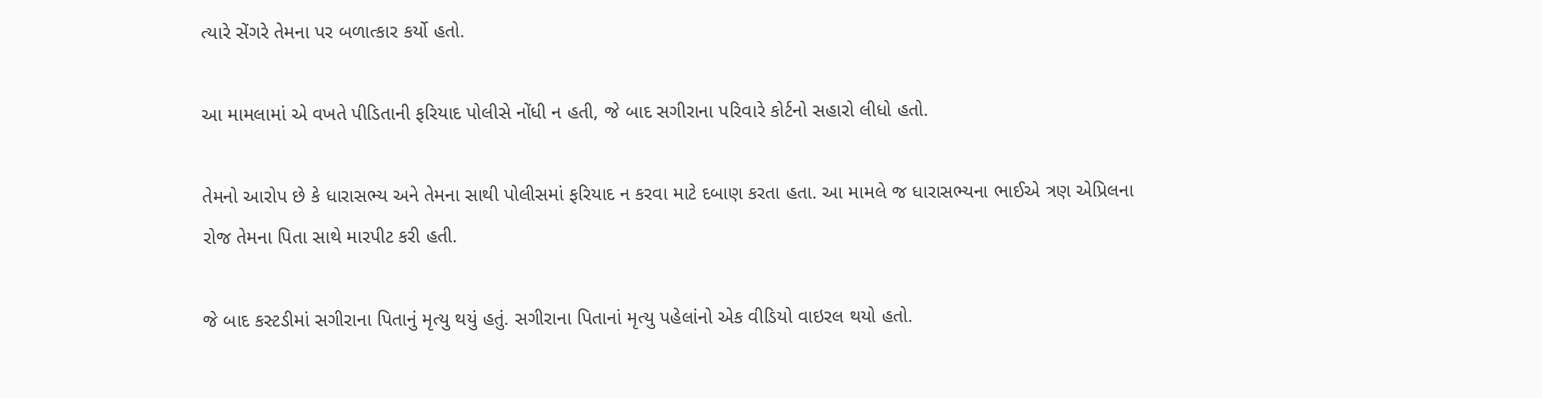ત્યારે સેંગરે તેમના પર બળાત્કાર કર્યો હતો.

આ મામલામાં એ વખતે પીડિતાની ફરિયાદ પોલીસે નોંધી ન હતી, જે બાદ સગીરાના પરિવારે કોર્ટનો સહારો લીધો હતો.

તેમનો આરોપ છે કે ધારાસભ્ય અને તેમના સાથી પોલીસમાં ફરિયાદ ન કરવા માટે દબાણ કરતા હતા. આ મામલે જ ધારાસભ્યના ભાઈએ ત્રણ એપ્રિલના રોજ તેમના પિતા સાથે મારપીટ કરી હતી.

જે બાદ કસ્ટડીમાં સગીરાના પિતાનું મૃત્યુ થયું હતું. સગીરાના પિતાનાં મૃત્યુ પહેલાંનો એક વીડિયો વાઇરલ થયો હતો.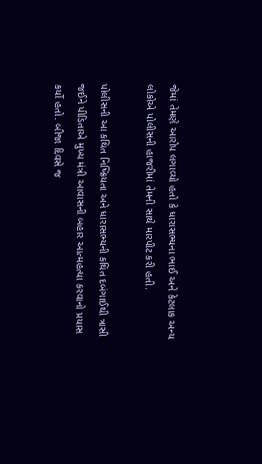જેમાં તેમણે આરોપ લગાવ્યો હતો કે ધારાસભ્યના ભાઈ અને કેટલાક અન્ય લોકોએ પોલીસની હાજરીમાં તેમની સાથે મારપીટ કરી હતી.

પોલીસની આ કથિત નિષ્ક્રિયતા અને ધારાસભ્યની કથિત દબંગાઈથી ત્રાસી જઈને પીડિતાએ મુખ્ય મંત્રી આવાસની બહાર આત્મહત્યા કરવાનો પ્રયાસ કર્યો હતો. બીજા દિવસે જ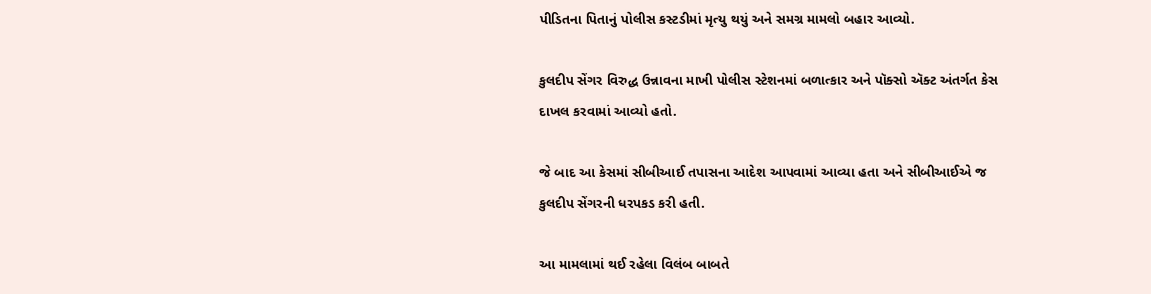પીડિતના પિતાનું પોલીસ કસ્ટડીમાં મૃત્યુ થયું અને સમગ્ર મામલો બહાર આવ્યો.

કુલદીપ સેંગર વિરુદ્ધ ઉન્નાવના માખી પોલીસ સ્ટેશનમાં બળાત્કાર અને પૉક્સો ઍક્ટ અંતર્ગત કેસ દાખલ કરવામાં આવ્યો હતો.

જે બાદ આ કેસમાં સીબીઆઈ તપાસના આદેશ આપવામાં આવ્યા હતા અને સીબીઆઈએ જ કુલદીપ સેંગરની ધરપકડ કરી હતી.

આ મામલામાં થઈ રહેલા વિલંબ બાબતે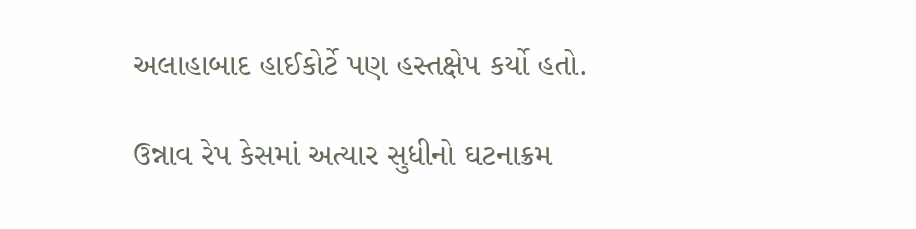અલાહાબાદ હાઈકોર્ટે પણ હસ્તક્ષેપ કર્યો હતો.

ઉન્નાવ રેપ કેસમાં અત્યાર સુધીનો ઘટનાક્રમ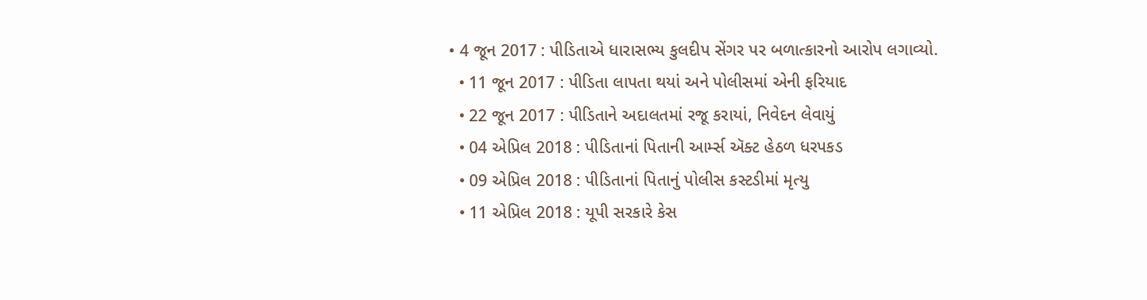• 4 જૂન 2017 : પીડિતાએ ધારાસભ્ય કુલદીપ સેંગર પર બળાત્કારનો આરોપ લગાવ્યો.
  • 11 જૂન 2017 : પીડિતા લાપતા થયાં અને પોલીસમાં એની ફરિયાદ
  • 22 જૂન 2017 : પીડિતાને અદાલતમાં રજૂ કરાયાં, નિવેદન લેવાયું
  • 04 એપ્રિલ 2018 : પીડિતાનાં પિતાની આર્મ્સ ઍક્ટ હેઠળ ધરપકડ
  • 09 એપ્રિલ 2018 : પીડિતાનાં પિતાનું પોલીસ કસ્ટડીમાં મૃત્યુ
  • 11 એપ્રિલ 2018 : યૂપી સરકારે કેસ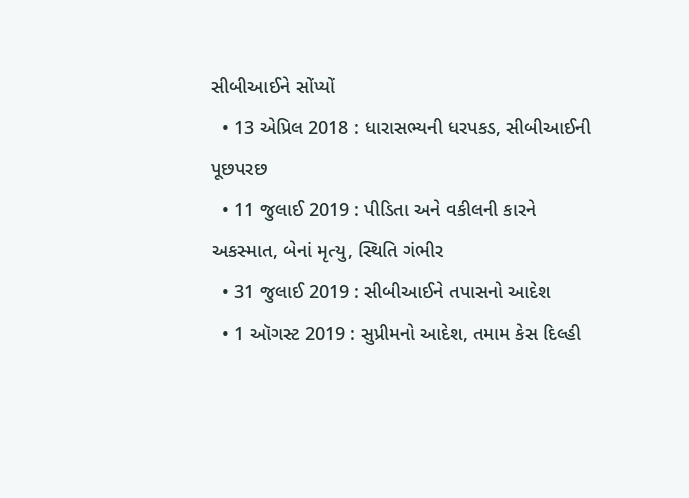સીબીઆઈને સોંપ્યોં
  • 13 એપ્રિલ 2018 : ધારાસભ્યની ધરપકડ, સીબીઆઈની પૂછપરછ
  • 11 જુલાઈ 2019 : પીડિતા અને વકીલની કારને અકસ્માત, બેનાં મૃત્યુ, સ્થિતિ ગંભીર
  • 31 જુલાઈ 2019 : સીબીઆઈને તપાસનો આદેશ
  • 1 ઑગસ્ટ 2019 : સુપ્રીમનો આદેશ, તમામ કેસ દિલ્હી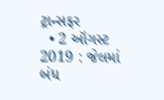ટ્રાન્સફર
  • 2 ઑગસ્ટ 2019 : જેલમાં બંધ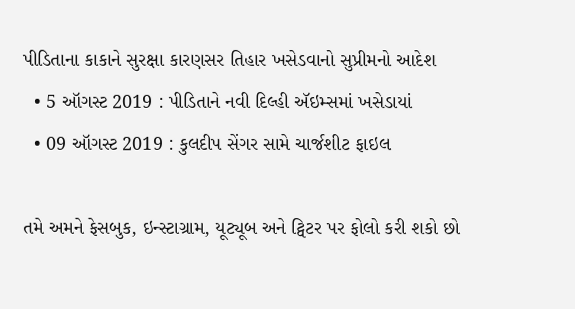પીડિતાના કાકાને સુરક્ષા કારણસર તિહાર ખસેડવાનો સુપ્રીમનો આદેશ
  • 5 ઑગસ્ટ 2019 : પીડિતાને નવી દિલ્હી ઍઇમ્સમાં ખસેડાયાં
  • 09 ઑગસ્ટ 2019 : કુલદીપ સેંગર સામે ચાર્જશીટ ફાઇલ

તમે અમને ફેસબુક, ઇન્સ્ટાગ્રામ, યૂટ્યૂબ અને ટ્વિટર પર ફોલો કરી શકો છો